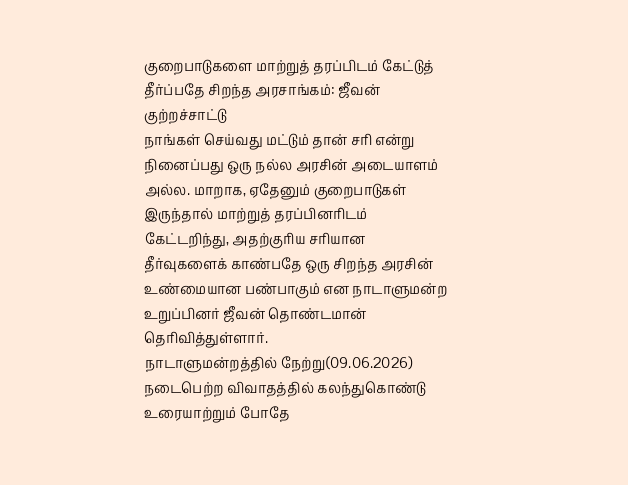குறைபாடுகளை மாற்றுத் தரப்பிடம் கேட்டுத் தீர்ப்பதே சிறந்த அரசாங்கம்: ஜீவன் குற்றச்சாட்டு
நாங்கள் செய்வது மட்டும் தான் சரி என்று நினைப்பது ஒரு நல்ல அரசின் அடையாளம் அல்ல. மாறாக, ஏதேனும் குறைபாடுகள் இருந்தால் மாற்றுத் தரப்பினரிடம் கேட்டறிந்து, அதற்குரிய சரியான தீர்வுகளைக் காண்பதே ஒரு சிறந்த அரசின் உண்மையான பண்பாகும் என நாடாளுமன்ற உறுப்பினர் ஜீவன் தொண்டமான் தெரிவித்துள்ளார்.
நாடாளுமன்றத்தில் நேற்று(09.06.2026) நடைபெற்ற விவாதத்தில் கலந்துகொண்டு உரையாற்றும் போதே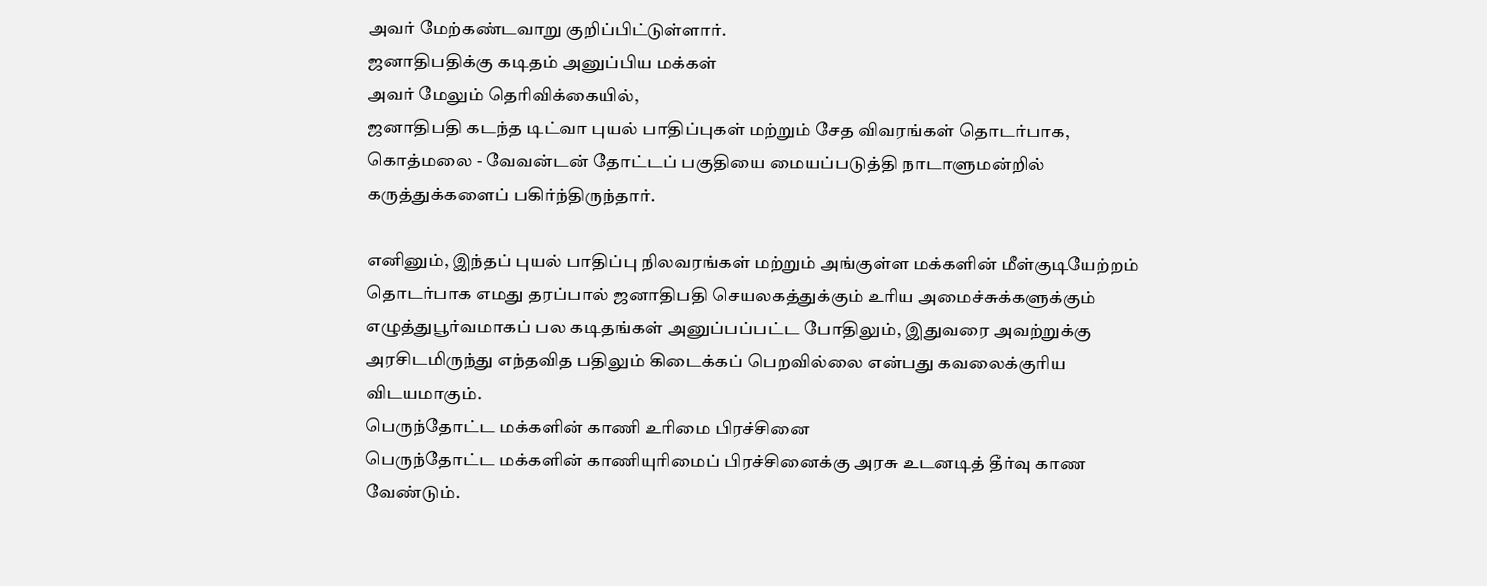அவர் மேற்கண்டவாறு குறிப்பிட்டுள்ளார்.
ஜனாதிபதிக்கு கடிதம் அனுப்பிய மக்கள்
அவர் மேலும் தெரிவிக்கையில்,
ஜனாதிபதி கடந்த டிட்வா புயல் பாதிப்புகள் மற்றும் சேத விவரங்கள் தொடர்பாக, கொத்மலை - வேவன்டன் தோட்டப் பகுதியை மையப்படுத்தி நாடாளுமன்றில் கருத்துக்களைப் பகிர்ந்திருந்தார்.

எனினும், இந்தப் புயல் பாதிப்பு நிலவரங்கள் மற்றும் அங்குள்ள மக்களின் மீள்குடியேற்றம் தொடர்பாக எமது தரப்பால் ஜனாதிபதி செயலகத்துக்கும் உரிய அமைச்சுக்களுக்கும் எழுத்துபூர்வமாகப் பல கடிதங்கள் அனுப்பப்பட்ட போதிலும், இதுவரை அவற்றுக்கு அரசிடமிருந்து எந்தவித பதிலும் கிடைக்கப் பெறவில்லை என்பது கவலைக்குரிய விடயமாகும்.
பெருந்தோட்ட மக்களின் காணி உரிமை பிரச்சினை
பெருந்தோட்ட மக்களின் காணியுரிமைப் பிரச்சினைக்கு அரசு உடனடித் தீர்வு காண வேண்டும்.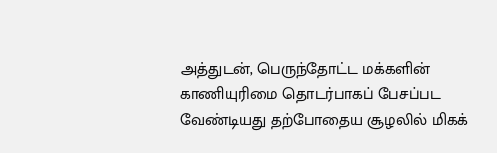அத்துடன், பெருந்தோட்ட மக்களின் காணியுரிமை தொடர்பாகப் பேசப்பட வேண்டியது தற்போதைய சூழலில் மிகக்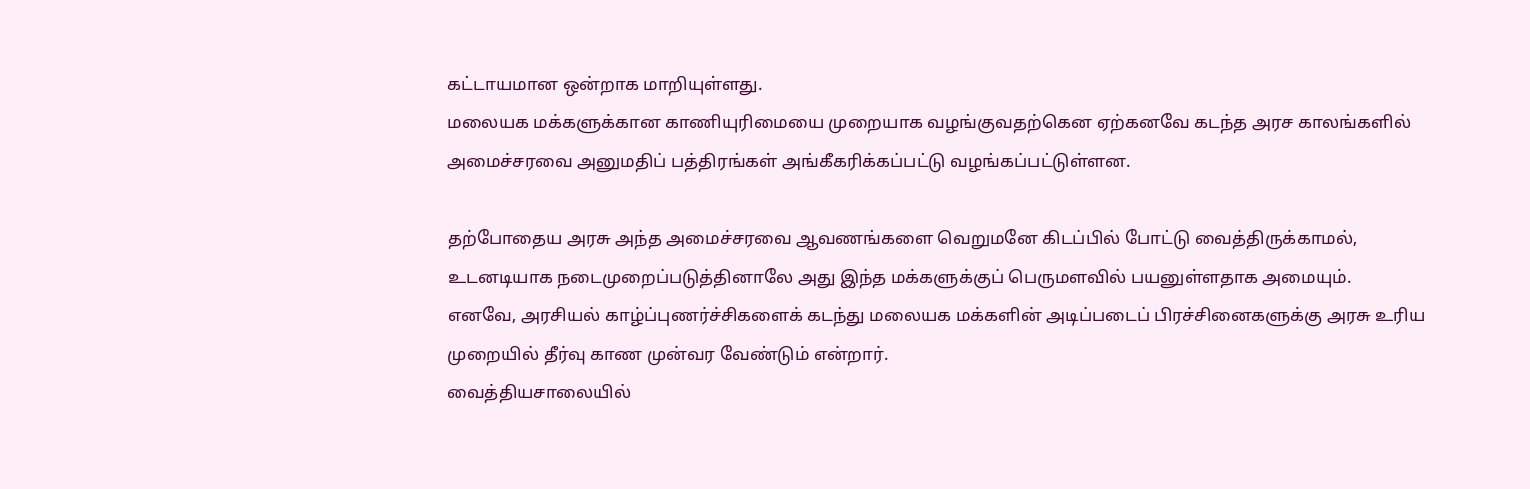கட்டாயமான ஒன்றாக மாறியுள்ளது.
மலையக மக்களுக்கான காணியுரிமையை முறையாக வழங்குவதற்கென ஏற்கனவே கடந்த அரச காலங்களில் அமைச்சரவை அனுமதிப் பத்திரங்கள் அங்கீகரிக்கப்பட்டு வழங்கப்பட்டுள்ளன.

தற்போதைய அரசு அந்த அமைச்சரவை ஆவணங்களை வெறுமனே கிடப்பில் போட்டு வைத்திருக்காமல், உடனடியாக நடைமுறைப்படுத்தினாலே அது இந்த மக்களுக்குப் பெருமளவில் பயனுள்ளதாக அமையும்.
எனவே, அரசியல் காழ்ப்புணர்ச்சிகளைக் கடந்து மலையக மக்களின் அடிப்படைப் பிரச்சினைகளுக்கு அரசு உரிய முறையில் தீர்வு காண முன்வர வேண்டும் என்றார்.
வைத்தியசாலையில்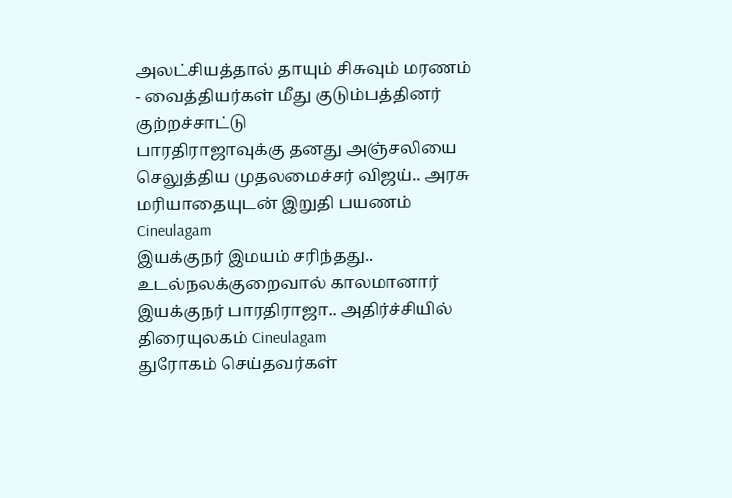அலட்சியத்தால் தாயும் சிசுவும் மரணம் - வைத்தியர்கள் மீது குடும்பத்தினர் குற்றச்சாட்டு
பாரதிராஜாவுக்கு தனது அஞ்சலியை செலுத்திய முதலமைச்சர் விஜய்.. அரசு மரியாதையுடன் இறுதி பயணம் Cineulagam
இயக்குநர் இமயம் சரிந்தது.. உடல்நலக்குறைவால் காலமானார் இயக்குநர் பாரதிராஜா.. அதிர்ச்சியில் திரையுலகம் Cineulagam
துரோகம் செய்தவர்கள்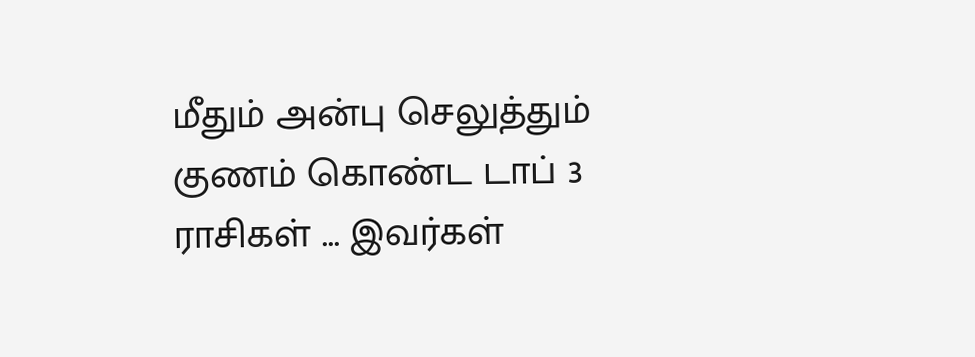மீதும் அன்பு செலுத்தும் குணம் கொண்ட டாப் 3 ராசிகள் ... இவர்கள்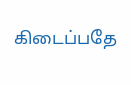கிடைப்பதே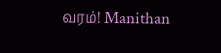வரம்! Manithan